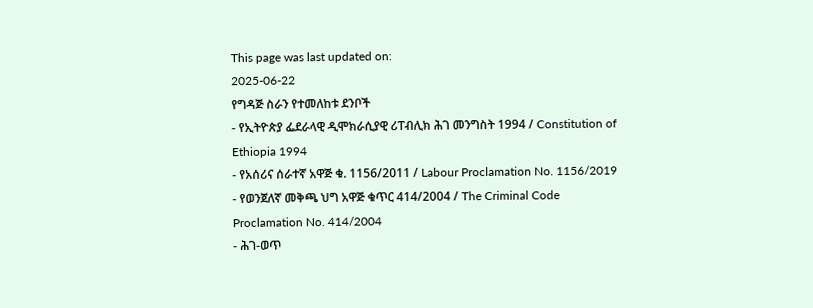This page was last updated on:
2025-06-22
የግዳጅ ስራን የተመለከቱ ደንቦች
- የኢትዮጵያ ፌደራላዊ ዲሞክራሲያዊ ሪፐብሊክ ሕገ መንግስት 1994 / Constitution of Ethiopia 1994
- የአሰሪና ሰራተኛ አዋጅ ቁ. 1156/2011 / Labour Proclamation No. 1156/2019
- የወንጀለኛ መቅጫ ህግ አዋጅ ቁጥር 414/2004 / The Criminal Code Proclamation No. 414/2004
- ሕገ-ወጥ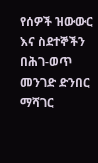የሰዎች ዝውውር እና ስደተኞችን በሕገ-ወጥ መንገድ ድንበር ማሻገር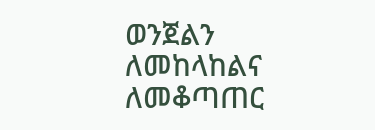ወንጀልን ለመከላከልና ለመቆጣጠር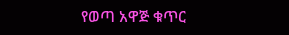የወጣ አዋጅ ቁጥር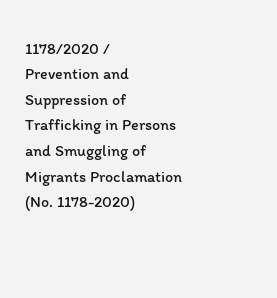1178/2020 / Prevention and Suppression of Trafficking in Persons and Smuggling of Migrants Proclamation (No. 1178-2020)